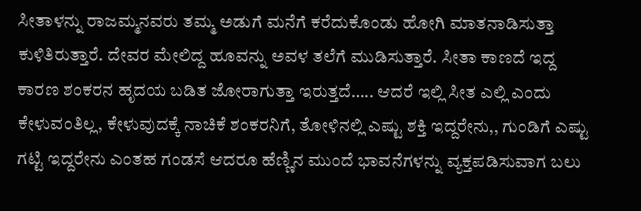ಸೀತಾಳನ್ನು ರಾಜಮ್ಮನವರು ತಮ್ಮ ಅಡುಗೆ ಮನೆಗೆ ಕರೆದುಕೊಂಡು ಹೋಗಿ ಮಾತನಾಡಿಸುತ್ತಾ ಕುಳಿತಿರುತ್ತಾರೆ. ದೇವರ ಮೇಲಿದ್ದ ಹೂವನ್ನು ಅವಳ ತಲೆಗೆ ಮುಡಿಸುತ್ತಾರೆ. ಸೀತಾ ಕಾಣದೆ ಇದ್ದ ಕಾರಣ ಶಂಕರನ ಹೃದಯ ಬಡಿತ ಜೋರಾಗುತ್ತಾ ಇರುತ್ತದೆ….. ಆದರೆ ಇಲ್ಲಿ ಸೀತ ಎಲ್ಲಿ ಎಂದು ಕೇಳುವಂತಿಲ್ಲ, ಕೇಳುವುದಕ್ಕೆ ನಾಚಿಕೆ ಶಂಕರನಿಗೆ, ತೋಳಿನಲ್ಲಿ ಎಷ್ಟು ಶಕ್ತಿ ಇದ್ದರೇನು,, ಗುಂಡಿಗೆ ಎಷ್ಟು ಗಟ್ಟಿ ಇದ್ದರೇನು ಎಂತಹ ಗಂಡಸೆ ಆದರೂ ಹೆಣ್ಣಿನ ಮುಂದೆ ಭಾವನೆಗಳನ್ನು ವ್ಯಕ್ತಪಡಿಸುವಾಗ ಬಲು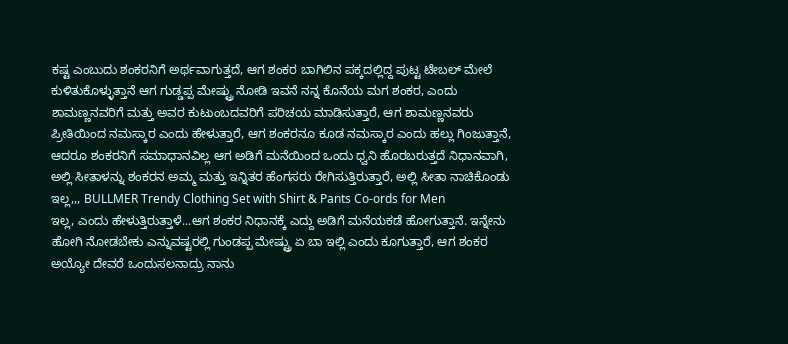ಕಷ್ಟ ಎಂಬುದು ಶಂಕರನಿಗೆ ಅರ್ಥವಾಗುತ್ತದೆ, ಆಗ ಶಂಕರ ಬಾಗಿಲಿನ ಪಕ್ಕದಲ್ಲಿದ್ದ ಪುಟ್ಟ ಟೇಬಲ್ ಮೇಲೆ ಕುಳಿತುಕೊಳ್ಳುತ್ತಾನೆ ಆಗ ಗುಡ್ಡಪ್ಪ ಮೇಷ್ಟ್ರು ನೋಡಿ ಇವನೆ ನನ್ನ ಕೊನೆಯ ಮಗ ಶಂಕರ, ಎಂದು ಶಾಮಣ್ಣನವರಿಗೆ ಮತ್ತು ಅವರ ಕುಟುಂಬದವರಿಗೆ ಪರಿಚಯ ಮಾಡಿಸುತ್ತಾರೆ, ಆಗ ಶಾಮಣ್ಣನವರು ಪ್ರೀತಿಯಿಂದ ನಮಸ್ಕಾರ ಎಂದು ಹೇಳುತ್ತಾರೆ, ಆಗ ಶಂಕರನೂ ಕೂಡ ನಮಸ್ಕಾರ ಎಂದು ಹಲ್ಲು ಗಿಂಜುತ್ತಾನೆ, ಆದರೂ ಶಂಕರನಿಗೆ ಸಮಾಧಾನವಿಲ್ಲ ಆಗ ಅಡಿಗೆ ಮನೆಯಿಂದ ಒಂದು ಧ್ವನಿ ಹೊರಬರುತ್ತದೆ ನಿಧಾನವಾಗಿ, ಅಲ್ಲಿ ಸೀತಾಳನ್ನು ಶಂಕರನ ಅಮ್ಮ ಮತ್ತು ಇನ್ನಿತರ ಹೆಂಗಸರು ರೇಗಿಸುತ್ತಿರುತ್ತಾರೆ, ಅಲ್ಲಿ ಸೀತಾ ನಾಚಿಕೊಂಡು ಇಲ್ಲ,,, BULLMER Trendy Clothing Set with Shirt & Pants Co-ords for Men
ಇಲ್ಲ, ಎಂದು ಹೇಳುತ್ತಿರುತ್ತಾಳೆ...ಆಗ ಶಂಕರ ನಿಧಾನಕ್ಕೆ ಎದ್ದು ಅಡಿಗೆ ಮನೆಯಕಡೆ ಹೋಗುತ್ತಾನೆ. ಇನ್ನೇನು ಹೋಗಿ ನೋಡಬೇಕು ಎನ್ನುವಷ್ಟರಲ್ಲಿ ಗುಂಡಪ್ಪ ಮೇಷ್ಟ್ರು ಏ ಬಾ ಇಲ್ಲಿ ಎಂದು ಕೂಗುತ್ತಾರೆ, ಆಗ ಶಂಕರ ಅಯ್ಯೋ ದೇವರೆ ಒಂದುಸಲನಾದ್ರು ನಾನು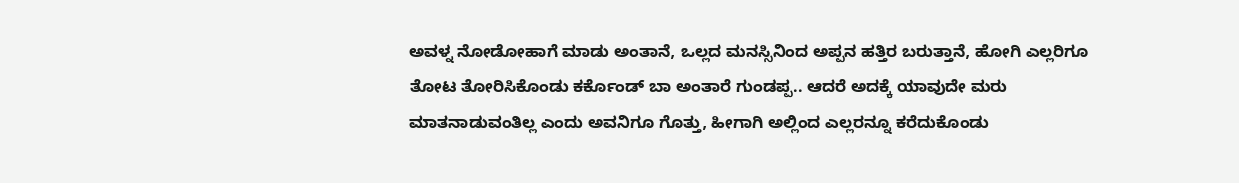ಅವಳ್ನ ನೋಡೋಹಾಗೆ ಮಾಡು ಅಂತಾನೆ, ಒಲ್ಲದ ಮನಸ್ಸಿನಿಂದ ಅಪ್ಪನ ಹತ್ತಿರ ಬರುತ್ತಾನೆ, ಹೋಗಿ ಎಲ್ಲರಿಗೂ ತೋಟ ತೋರಿಸಿಕೊಂಡು ಕರ್ಕೊಂಡ್ ಬಾ ಅಂತಾರೆ ಗುಂಡಪ್ಪ.. ಆದರೆ ಅದಕ್ಕೆ ಯಾವುದೇ ಮರು ಮಾತನಾಡುವಂತಿಲ್ಲ ಎಂದು ಅವನಿಗೂ ಗೊತ್ತು, ಹೀಗಾಗಿ ಅಲ್ಲಿಂದ ಎಲ್ಲರನ್ನೂ ಕರೆದುಕೊಂಡು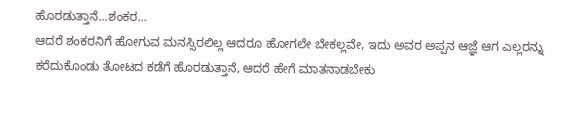ಹೊರಡುತ್ತಾನೆ...ಶಂಕರ…
ಆದರೆ ಶಂಕರನಿಗೆ ಹೋಗುವ ಮನಸ್ಸಿರಲಿಲ್ಲ ಆದರೂ ಹೋಗಲೇ ಬೇಕಲ್ಲವೇ, ಇದು ಅವರ ಅಪ್ಪನ ಆಜ್ಞೆ ಆಗ ಎಲ್ಲರನ್ನು ಕರೆದುಕೊಂಡು ತೋಟದ ಕಡೆಗೆ ಹೊರಡುತ್ತಾನೆ, ಆದರೆ ಹೇಗೆ ಮಾತನಾಡಬೇಕು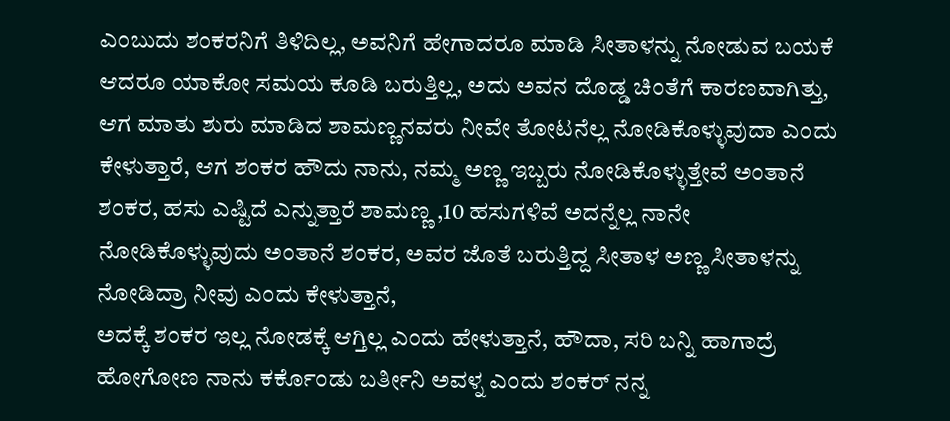ಎಂಬುದು ಶಂಕರನಿಗೆ ತಿಳಿದಿಲ್ಲ, ಅವನಿಗೆ ಹೇಗಾದರೂ ಮಾಡಿ ಸೀತಾಳನ್ನು ನೋಡುವ ಬಯಕೆ ಆದರೂ ಯಾಕೋ ಸಮಯ ಕೂಡಿ ಬರುತ್ತಿಲ್ಲ, ಅದು ಅವನ ದೊಡ್ಡ ಚಿಂತೆಗೆ ಕಾರಣವಾಗಿತ್ತು, ಆಗ ಮಾತು ಶುರು ಮಾಡಿದ ಶಾಮಣ್ಣನವರು ನೀವೇ ತೋಟನೆಲ್ಲ ನೋಡಿಕೊಳ್ಳುವುದಾ ಎಂದು ಕೇಳುತ್ತಾರೆ, ಆಗ ಶಂಕರ ಹೌದು ನಾನು, ನಮ್ಮ ಅಣ್ಣ ಇಬ್ಬರು ನೋಡಿಕೊಳ್ಳುತ್ತೇವೆ ಅಂತಾನೆ ಶಂಕರ, ಹಸು ಎಷ್ಟಿದೆ ಎನ್ನುತ್ತಾರೆ ಶಾಮಣ್ಣ ,10 ಹಸುಗಳಿವೆ ಅದನ್ನೆಲ್ಲ ನಾನೇ ನೋಡಿಕೊಳ್ಳುವುದು ಅಂತಾನೆ ಶಂಕರ, ಅವರ ಜೊತೆ ಬರುತ್ತಿದ್ದ ಸೀತಾಳ ಅಣ್ಣ ಸೀತಾಳನ್ನು ನೋಡಿದ್ರಾ ನೀವು ಎಂದು ಕೇಳುತ್ತಾನೆ,
ಅದಕ್ಕೆ ಶಂಕರ ಇಲ್ಲ ನೋಡಕ್ಕೆ ಆಗ್ತಿಲ್ಲ ಎಂದು ಹೇಳುತ್ತಾನೆ, ಹೌದಾ, ಸರಿ ಬನ್ನಿ ಹಾಗಾದ್ರೆ ಹೋಗೋಣ ನಾನು ಕರ್ಕೊಂಡು ಬರ್ತೀನಿ ಅವಳ್ನ ಎಂದು ಶಂಕರ್ ನನ್ನ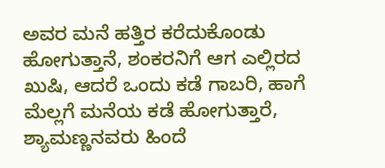ಅವರ ಮನೆ ಹತ್ತಿರ ಕರೆದುಕೊಂಡು ಹೋಗುತ್ತಾನೆ, ಶಂಕರನಿಗೆ ಆಗ ಎಲ್ಲಿರದ ಖುಷಿ, ಆದರೆ ಒಂದು ಕಡೆ ಗಾಬರಿ, ಹಾಗೆ ಮೆಲ್ಲಗೆ ಮನೆಯ ಕಡೆ ಹೋಗುತ್ತಾರೆ, ಶ್ಯಾಮಣ್ಣನವರು ಹಿಂದೆ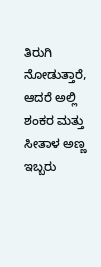ತಿರುಗಿ ನೋಡುತ್ತಾರೆ, ಆದರೆ ಅಲ್ಲಿ ಶಂಕರ ಮತ್ತು ಸೀತಾಳ ಅಣ್ಣ ಇಬ್ಬರು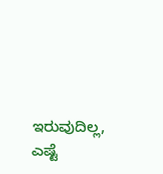ಇರುವುದಿಲ್ಲ, ಎಷ್ಟೆ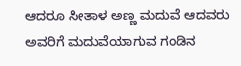ಆದರೂ ಸೀತಾಳ ಅಣ್ಣ ಮದುವೆ ಆದವರು ಅವರಿಗೆ ಮದುವೆಯಾಗುವ ಗಂಡಿನ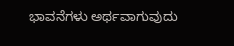ಭಾವನೆಗಳು ಅರ್ಥವಾಗುವುದು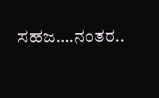ಸಹಜ….ನಂತರ..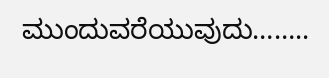ಮುಂದುವರೆಯುವುದು……..